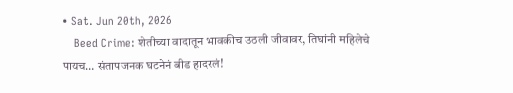• Sat. Jun 20th, 2026
    Beed Crime: शेतीच्या वादातून भावकीच उठली जीवावर, तिघांनी महिलेचे पायच… संतापजनक घटनेनं बीड हादरलं!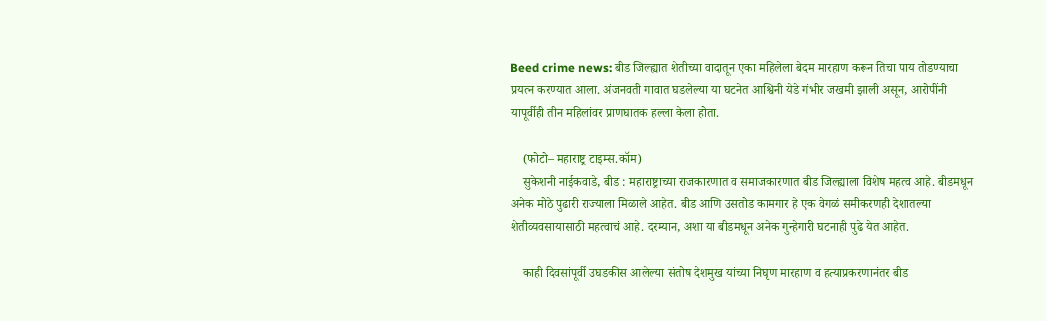Beed crime news: बीड जिल्ह्यात शेतीच्या वादातून एका महिलेला बेदम मारहाण करून तिचा पाय तोडण्याचा प्रयत्न करण्यात आला. अंजनवती गावात घडलेल्या या घटनेत आश्विनी येडे गंभीर जखमी झाली असून, आरोपींनी यापूर्वीही तीन महिलांवर प्राणघातक हल्ला केला होता.

    (फोटो– महाराष्ट्र टाइम्स.कॉम)
    सुकेशनी नाईकवाडे, बीड : महाराष्ट्राच्या राजकारणात व समाजकारणात बीड जिल्ह्याला विशेष महत्व आहे. बीडमधून अनेक मोठे पुढारी राज्याला मिळाले आहेत. बीड आणि उसतोड कामगार हे एक वेगळं समीकरणही देशातल्या शेतीव्यवसायासाठी महत्वाचं आहे. दरम्यान, अशा या बीडमधून अनेक गुन्हेगारी घटनाही पुढे येत आहेत.

    काही दिवसांपूर्वी उघडकीस आलेल्या संतोष देशमुख यांच्या निघृण मारहाण व हत्याप्रकरणानंतर बीड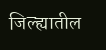जिल्ह्यातील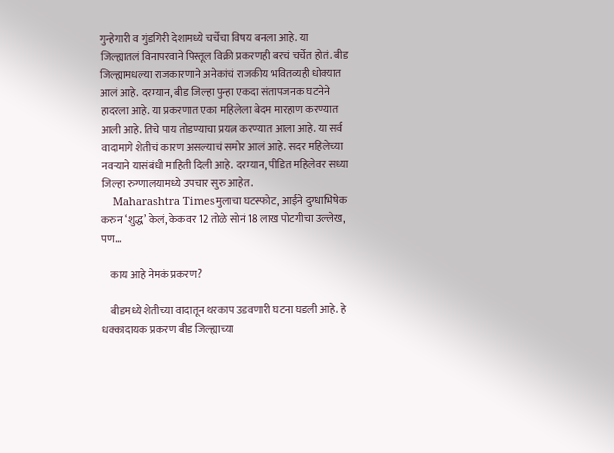गुन्हेगारी व गुंडगिरी देशामध्ये चर्चेचा विषय बनला आहे. या जिल्ह्यातलं विनापरवाने पिस्तूल विक्री प्रकरणही बरचं चर्चेत होतं. बीड जिल्ह्यामधल्या राजकारणाने अनेकांचं राजकीय भवितव्यही धोक्यात आलं आहे. दरम्यान, बीड जिल्हा पुन्हा एकदा संतापजनक घटनेने हादरला आहे. या प्रकरणात एका महिलेला बेदम मारहाण करण्यात आली आहे. तिचे पाय तोडण्याचा प्रयत्न करण्यात आला आहे. या सर्व वादामागे शेतीचं कारण असल्याचं समोर आलं आहे. सदर महिलेच्या नवऱ्याने यासंबंधी माहिती दिली आहे. दरम्यान, पीडित महिलेवर सध्या जिल्हा रुग्णालयामध्ये उपचार सुरु आहेत.
    Maharashtra Timesमुलाचा घटस्फोट, आईने दुग्धाभिषेक करुन ‘शुद्ध’ केलं, केकवर 12 तोळे सोनं 18 लाख पोटगीचा उल्लेख, पण…

    काय आहे नेमकं प्रकरण?

    बीडमध्ये शेतीच्या वादातून थरकाप उडवणारी घटना घडली आहे. हे धक्कादायक प्रकरण बीड जिल्ह्याच्या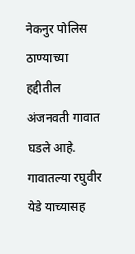नेकनुर पोलिस ठाण्याच्या हद्दीतील अंजनवती गावात घडले आहे. गावातल्या रघुवीर येडे याच्यासह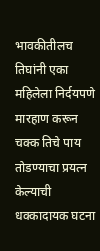भावकीतीलच तिघांनी एका महिलेला निर्दयपणे मारहाण करून चक्क तिचे पाय तोडण्याचा प्रयत्न केल्याची धक्कादायक घटना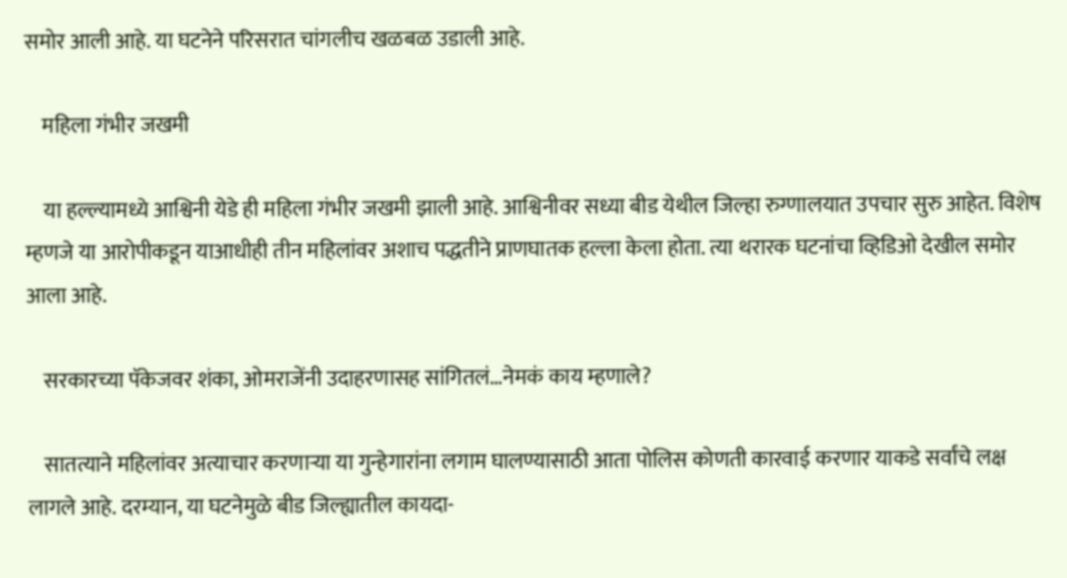समोर आली आहे. या घटनेने परिसरात चांगलीच खळबळ उडाली आहे.

    महिला गंभीर जखमी

    या हल्ल्यामध्ये आश्विनी येडे ही महिला गंभीर जखमी झाली आहे. आश्विनीवर सध्या बीड येथील जिल्हा रुग्णालयात उपचार सुरु आहेत. विशेष म्हणजे या आरोपीकडून याआधीही तीन महिलांवर अशाच पद्धतीने प्राणघातक हल्ला केला होता. त्या थरारक घटनांचा व्हिडिओ देखील समोर आला आहे.

    सरकारच्या पॅकेजवर शंका, ओमराजेंनी उदाहरणासह सांगितलं…नेमकं काय म्हणाले?

    सातत्याने महिलांवर अत्याचार करणाऱ्या या गुन्हेगारांना लगाम घालण्यासाठी आता पोलिस कोणती कारवाई करणार याकडे सर्वांचे लक्ष लागले आहे. दरम्यान, या घटनेमुळे बीड जिल्ह्यातील कायदा-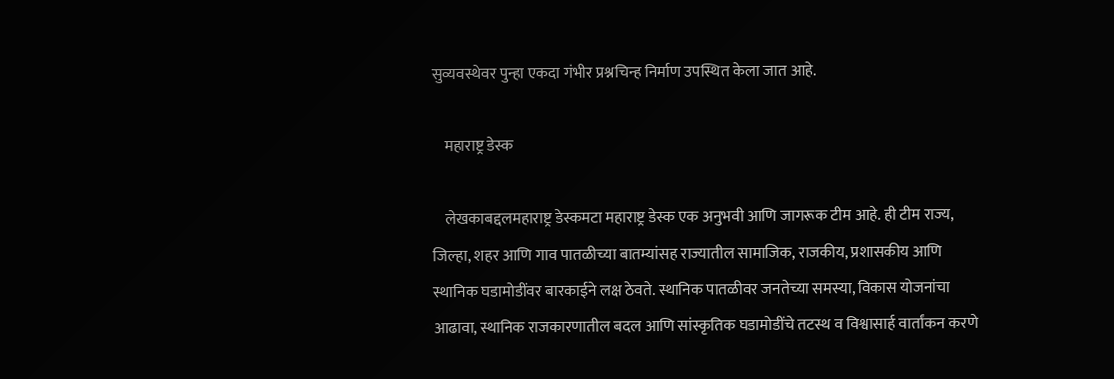सुव्यवस्थेवर पुन्हा एकदा गंभीर प्रश्नचिन्ह निर्माण उपस्थित केला जात आहे.

    महाराष्ट्र डेस्क

    लेखकाबद्दलमहाराष्ट्र डेस्कमटा महाराष्ट्र डेस्क एक अनुभवी आणि जागरूक टीम आहे. ही टीम राज्य, जिल्हा, शहर आणि गाव पातळीच्या बातम्यांसह राज्यातील सामाजिक, राजकीय, प्रशासकीय आणि स्थानिक घडामोडींवर बारकाईने लक्ष ठेवते. स्थानिक पातळीवर जनतेच्या समस्या, विकास योजनांचा आढावा, स्थानिक राजकारणातील बदल आणि सांस्कृतिक घडामोडींचे तटस्थ व विश्वासार्ह वार्तांकन करणे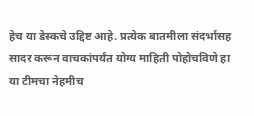हेच या डेस्कचे उद्दिष्ट आहे. प्रत्येक बातमीला संदर्भासह सादर करून वाचकांपर्यंत योग्य माहिती पोहोचविणे हा या टीमचा नेहमीच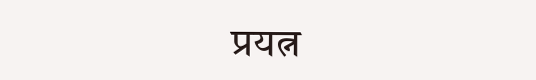प्रयत्न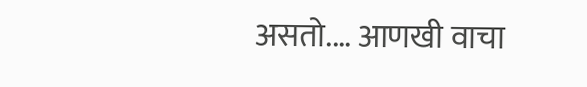असतो.… आणखी वाचा